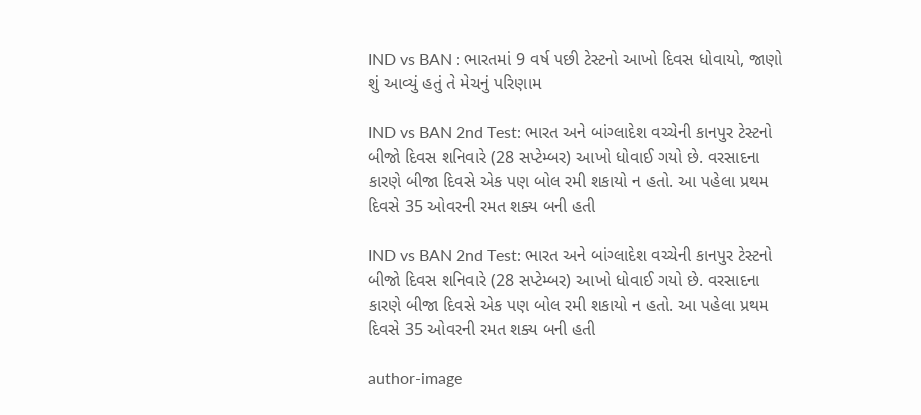IND vs BAN : ભારતમાં 9 વર્ષ પછી ટેસ્ટનો આખો દિવસ ધોવાયો, જાણો શું આવ્યું હતું તે મેચનું પરિણામ

IND vs BAN 2nd Test: ભારત અને બાંગ્લાદેશ વચ્ચેની કાનપુર ટેસ્ટનો બીજો દિવસ શનિવારે (28 સપ્ટેમ્બર) આખો ધોવાઈ ગયો છે. વરસાદના કારણે બીજા દિવસે એક પણ બોલ રમી શકાયો ન હતો. આ પહેલા પ્રથમ દિવસે 35 ઓવરની રમત શક્ય બની હતી

IND vs BAN 2nd Test: ભારત અને બાંગ્લાદેશ વચ્ચેની કાનપુર ટેસ્ટનો બીજો દિવસ શનિવારે (28 સપ્ટેમ્બર) આખો ધોવાઈ ગયો છે. વરસાદના કારણે બીજા દિવસે એક પણ બોલ રમી શકાયો ન હતો. આ પહેલા પ્રથમ દિવસે 35 ઓવરની રમત શક્ય બની હતી

author-image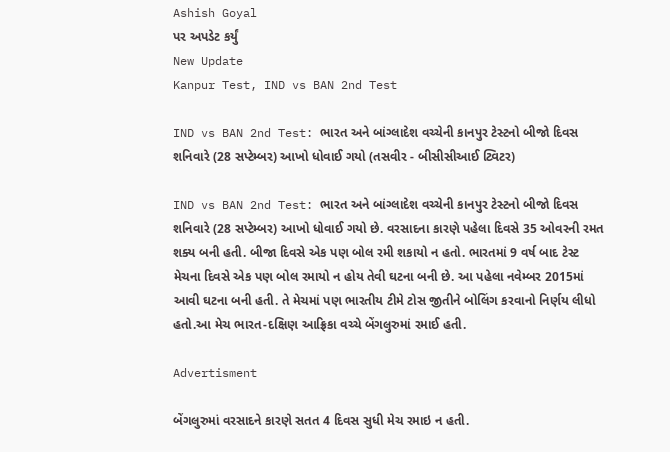Ashish Goyal
પર અપડેટ કર્યું
New Update
Kanpur Test, IND vs BAN 2nd Test

IND vs BAN 2nd Test: ભારત અને બાંગ્લાદેશ વચ્ચેની કાનપુર ટેસ્ટનો બીજો દિવસ શનિવારે (28 સપ્ટેમ્બર) આખો ધોવાઈ ગયો (તસવીર - બીસીસીઆઈ ટ્વિટર)

IND vs BAN 2nd Test: ભારત અને બાંગ્લાદેશ વચ્ચેની કાનપુર ટેસ્ટનો બીજો દિવસ શનિવારે (28 સપ્ટેમ્બર) આખો ધોવાઈ ગયો છે. વરસાદના કારણે પહેલા દિવસે 35 ઓવરની રમત શક્ય બની હતી. બીજા દિવસે એક પણ બોલ રમી શકાયો ન હતો. ભારતમાં 9 વર્ષ બાદ ટેસ્ટ મેચના દિવસે એક પણ બોલ રમાયો ન હોય તેવી ઘટના બની છે. આ પહેલા નવેમ્બર 2015માં આવી ઘટના બની હતી. તે મેચમાં પણ ભારતીય ટીમે ટોસ જીતીને બોલિંગ કરવાનો નિર્ણય લીધો હતો.આ મેચ ભારત-દક્ષિણ આફ્રિકા વચ્ચે બેંગલુરુમાં રમાઈ હતી.

Advertisment

બેંગલુરુમાં વરસાદને કારણે સતત 4 દિવસ સુધી મેચ રમાઇ ન હતી.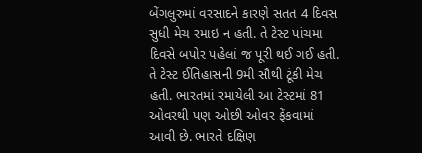બેંગલુરુમાં વરસાદને કારણે સતત 4 દિવસ સુધી મેચ રમાઇ ન હતી. તે ટેસ્ટ પાંચમા દિવસે બપોર પહેલાં જ પૂરી થઈ ગઈ હતી. તે ટેસ્ટ ઈતિહાસની 9મી સૌથી ટૂંકી મેચ હતી. ભારતમાં રમાયેલી આ ટેસ્ટમાં 81 ઓવરથી પણ ઓછી ઓવર ફેંકવામાં આવી છે. ભારતે દક્ષિણ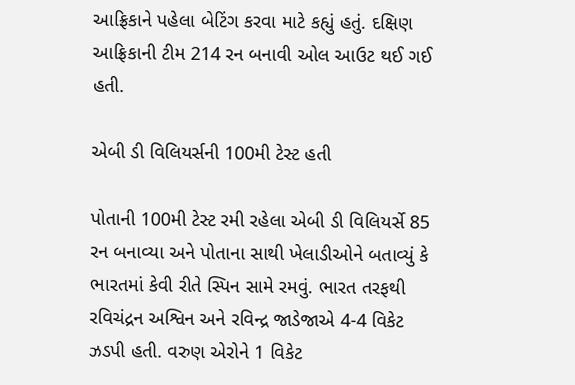આફ્રિકાને પહેલા બેટિંગ કરવા માટે કહ્યું હતું. દક્ષિણ આફ્રિકાની ટીમ 214 રન બનાવી ઓલ આઉટ થઈ ગઈ હતી.

એબી ડી વિલિયર્સની 100મી ટેસ્ટ હતી

પોતાની 100મી ટેસ્ટ રમી રહેલા એબી ડી વિલિયર્સે 85 રન બનાવ્યા અને પોતાના સાથી ખેલાડીઓને બતાવ્યું કે ભારતમાં કેવી રીતે સ્પિન સામે રમવું. ભારત તરફથી રવિચંદ્રન અશ્વિન અને રવિન્દ્ર જાડેજાએ 4-4 વિકેટ ઝડપી હતી. વરુણ એરોને 1 વિકેટ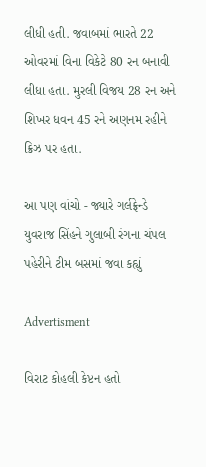લીધી હતી. જવાબમાં ભારતે 22 ઓવરમાં વિના વિકેટે 80 રન બનાવી લીધા હતા. મુરલી વિજય 28 રન અને શિખર ધવન 45 રને અણનમ રહીને ક્રિઝ પર હતા.

આ પણ વાંચો - જ્યારે ગર્લફ્રેન્ડે યુવરાજ સિંહને ગુલાબી રંગના ચંપલ પહેરીને ટીમ બસમાં જવા કહ્યું

Advertisment

વિરાટ કોહલી કેપ્ટન હતો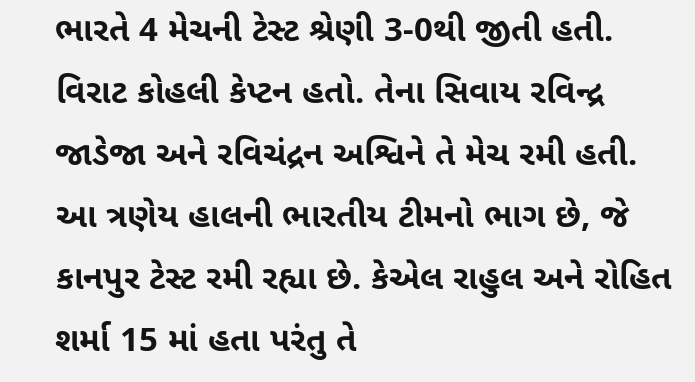ભારતે 4 મેચની ટેસ્ટ શ્રેણી 3-0થી જીતી હતી. વિરાટ કોહલી કેપ્ટન હતો. તેના સિવાય રવિન્દ્ર જાડેજા અને રવિચંદ્રન અશ્વિને તે મેચ રમી હતી. આ ત્રણેય હાલની ભારતીય ટીમનો ભાગ છે, જે કાનપુર ટેસ્ટ રમી રહ્યા છે. કેએલ રાહુલ અને રોહિત શર્મા 15 માં હતા પરંતુ તે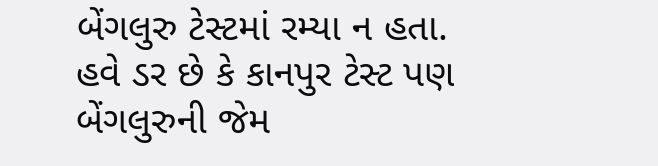બેંગલુરુ ટેસ્ટમાં રમ્યા ન હતા. હવે ડર છે કે કાનપુર ટેસ્ટ પણ બેંગલુરુની જેમ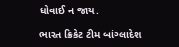ધોવાઈ ન જાય.

ભારત ક્રિકેટ ટીમ બાંગ્લાદેશ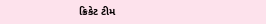ક્રિકેટ ટીમ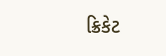ક્રિકેટ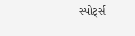સ્પોર્ટ્સ